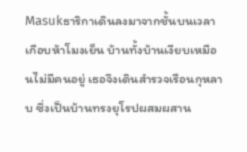Masukธาริกาเดินลงมาจากชั้นบนเวลาเกือบห้าโมงเย็น บ้านทั้งบ้านเงียบเหมือนไม่มีคนอยู่ เธอจึงเดินสำรวจเรือนกุหลาบ ซึ่งเป็นบ้านทรงยุโรปผสมผสาน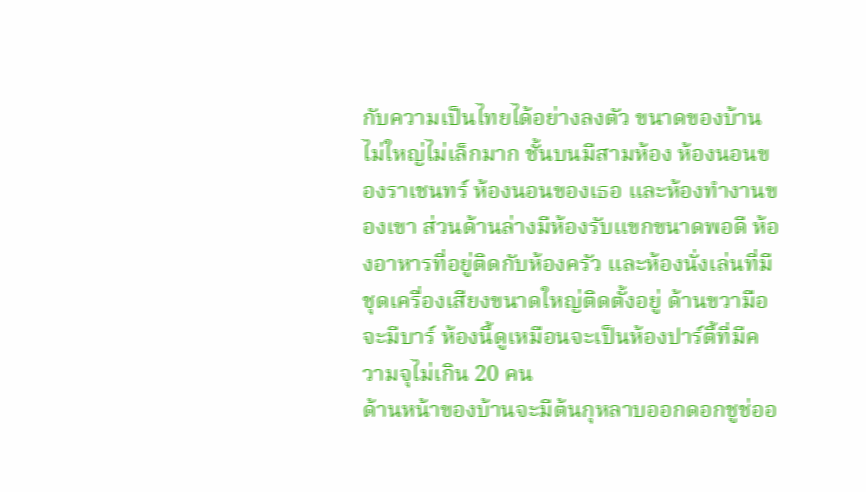กับความเป็นไทยได้อย่างลงตัว ขนาดของบ้านไม่ใหญ่ไม่เล็กมาก ชั้นบนมีสามห้อง ห้องนอนของราเชนทร์ ห้องนอนของเธอ และห้องทำงานของเขา ส่วนด้านล่างมีห้องรับแขกขนาดพอดี ห้องอาหารที่อยู่ติดกับห้องครัว และห้องนั่งเล่นที่มีชุดเครื่องเสียงขนาดใหญ่ติดตั้งอยู่ ด้านขวามือจะมีบาร์ ห้องนี้ดูเหมือนจะเป็นห้องปาร์ตี้ที่มีความจุไม่เกิน 20 คน
ด้านหน้าของบ้านจะมีต้นกุหลาบออกดอกชูช่ออ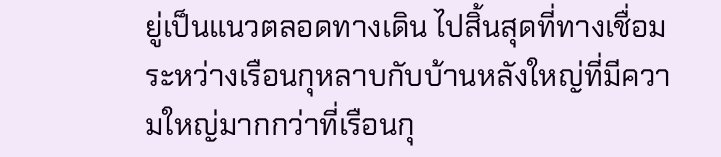ยู่เป็นแนวตลอดทางเดิน ไปสิ้นสุดที่ทางเชื่อมระหว่างเรือนกุหลาบกับบ้านหลังใหญ่ที่มีความใหญ่มากกว่าที่เรือนกุ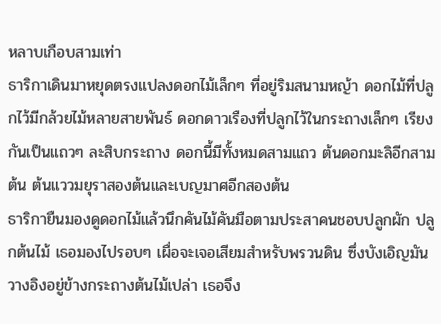หลาบเกือบสามเท่า
ธาริกาเดินมาหยุดตรงแปลงดอกไม้เล็กๆ ที่อยู่ริมสนามหญ้า ดอกไม้ที่ปลูกไว้มีกล้วยไม้หลายสายพันธ์ ดอกดาวเรืองที่ปลูกไว้ในกระถางเล็กๆ เรียงกันเป็นแถวๆ ละสิบกระถาง ดอกนี้มีทั้งหมดสามแถว ต้นดอกมะลิอีกสามต้น ต้นแววมยุราสองต้นและเบญมาศอีกสองต้น
ธาริกายืนมองดูดอกไม้แล้วนึกคันไม้คันมือตามประสาคนชอบปลูกผัก ปลูกต้นไม้ เธอมองไปรอบๆ เผื่อจะเจอเสียมสำหรับพรวนดิน ซึ่งบังเอิญมันวางอิงอยู่ข้างกระถางต้นไม้เปล่า เธอจึง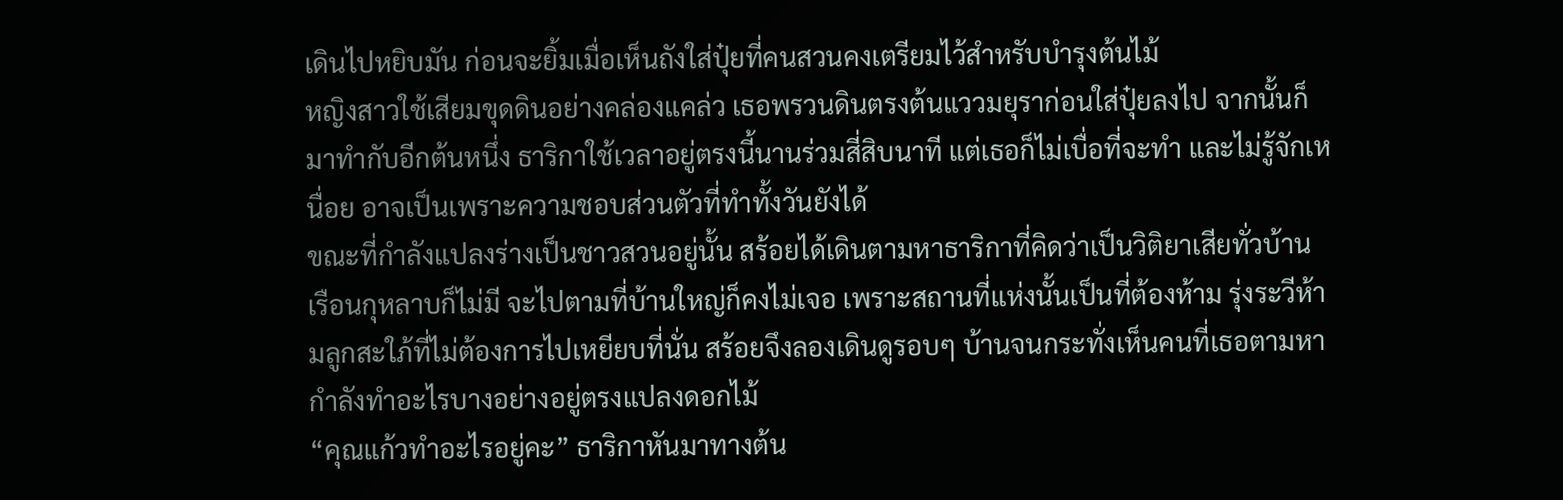เดินไปหยิบมัน ก่อนจะยิ้มเมื่อเห็นถังใส่ปุ๋ยที่คนสวนคงเตรียมไว้สำหรับบำรุงต้นไม้
หญิงสาวใช้เสียมขุดดินอย่างคล่องแคล่ว เธอพรวนดินตรงต้นแววมยุราก่อนใส่ปุ๋ยลงไป จากนั้นก็มาทำกับอีกต้นหนึ่ง ธาริกาใช้เวลาอยู่ตรงนี้นานร่วมสี่สิบนาที แต่เธอก็ไม่เบื่อที่จะทำ และไม่รู้จักเหนื่อย อาจเป็นเพราะความชอบส่วนตัวที่ทำทั้งวันยังได้
ขณะที่กำลังแปลงร่างเป็นชาวสวนอยู่นั้น สร้อยได้เดินตามหาธาริกาที่คิดว่าเป็นวิติยาเสียทั่วบ้าน เรือนกุหลาบก็ไม่มี จะไปตามที่บ้านใหญ่ก็คงไม่เจอ เพราะสถานที่แห่งนั้นเป็นที่ต้องห้าม รุ่งระวีห้ามลูกสะใภ้ที่ไม่ต้องการไปเหยียบที่นั่น สร้อยจึงลองเดินดูรอบๆ บ้านจนกระทั่งเห็นคนที่เธอตามหากำลังทำอะไรบางอย่างอยู่ตรงแปลงดอกไม้
“คุณแก้วทำอะไรอยู่คะ” ธาริกาหันมาทางต้น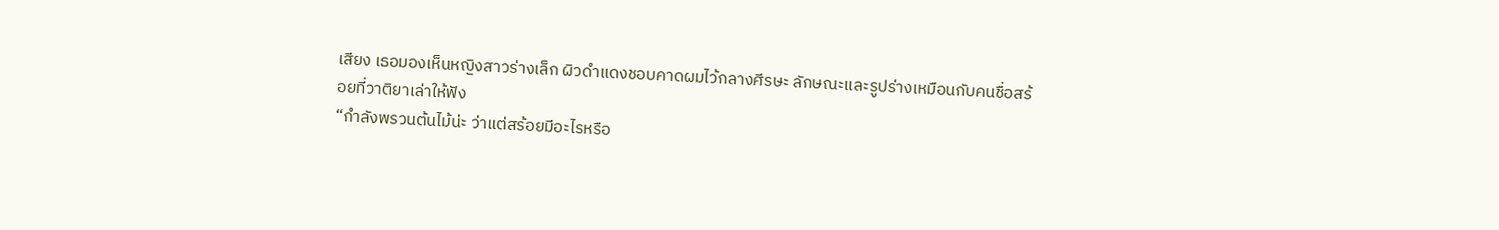เสียง เธอมองเห็นหญิงสาวร่างเล็ก ผิวดำแดงชอบคาดผมไว้กลางศีรษะ ลักษณะและรูปร่างเหมือนกับคนชื่อสร้อยที่วาติยาเล่าให้ฟัง
“กำลังพรวนต้นไม้น่ะ ว่าแต่สร้อยมีอะไรหรือ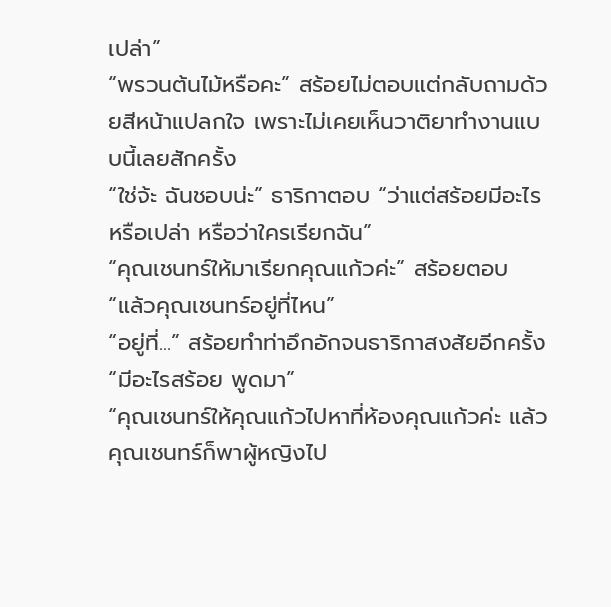เปล่า”
“พรวนต้นไม้หรือคะ” สร้อยไม่ตอบแต่กลับถามด้วยสีหน้าแปลกใจ เพราะไม่เคยเห็นวาติยาทำงานแบบนี้เลยสักครั้ง
“ใช่จ้ะ ฉันชอบน่ะ” ธาริกาตอบ “ว่าแต่สร้อยมีอะไรหรือเปล่า หรือว่าใครเรียกฉัน”
“คุณเชนทร์ให้มาเรียกคุณแก้วค่ะ” สร้อยตอบ
“แล้วคุณเชนทร์อยู่ที่ไหน”
“อยู่ที่...” สร้อยทำท่าอึกอักจนธาริกาสงสัยอีกครั้ง
“มีอะไรสร้อย พูดมา”
“คุณเชนทร์ให้คุณแก้วไปหาที่ห้องคุณแก้วค่ะ แล้วคุณเชนทร์ก็พาผู้หญิงไป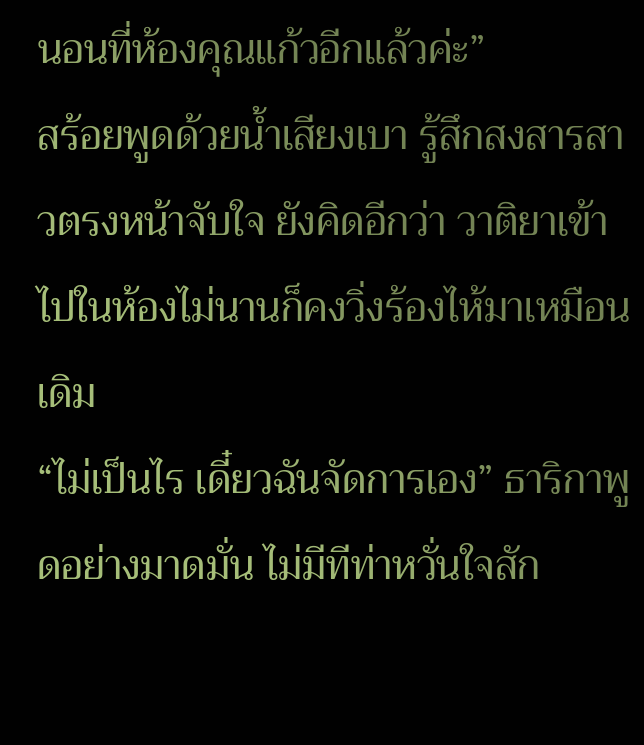นอนที่ห้องคุณแก้วอีกแล้วค่ะ”
สร้อยพูดด้วยน้ำเสียงเบา รู้สึกสงสารสาวตรงหน้าจับใจ ยังคิดอีกว่า วาติยาเข้าไปในห้องไม่นานก็คงวิ่งร้องไห้มาเหมือนเดิม
“ไม่เป็นไร เดี๋ยวฉันจัดการเอง” ธาริกาพูดอย่างมาดมั่น ไม่มีทีท่าหวั่นใจสัก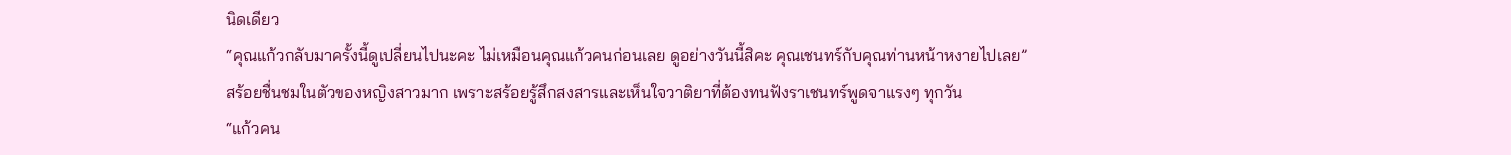นิดเดียว
“คุณแก้วกลับมาครั้งนี้ดูเปลี่ยนไปนะคะ ไม่เหมือนคุณแก้วคนก่อนเลย ดูอย่างวันนี้สิคะ คุณเชนทร์กับคุณท่านหน้าหงายไปเลย”
สร้อยชื่นชมในตัวของหญิงสาวมาก เพราะสร้อยรู้สึกสงสารและเห็นใจวาติยาที่ต้องทนฟังราเชนทร์พูดจาแรงๆ ทุกวัน
“แก้วคน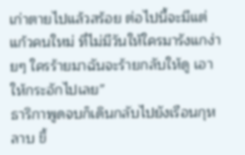เก่าตายไปแล้วสร้อย ต่อไปนี้จะมีแต่แก้วคนใหม่ ที่ไม่มีวันให้ใครมารังแกง่ายๆ ใครร้ายมาฉันจะร้ายกลับให้ดู เอาให้กระอักไปเลย”
ธาริกาพูดจบก็เดินกลับไปยังเรือนกุหลาบ ขึ้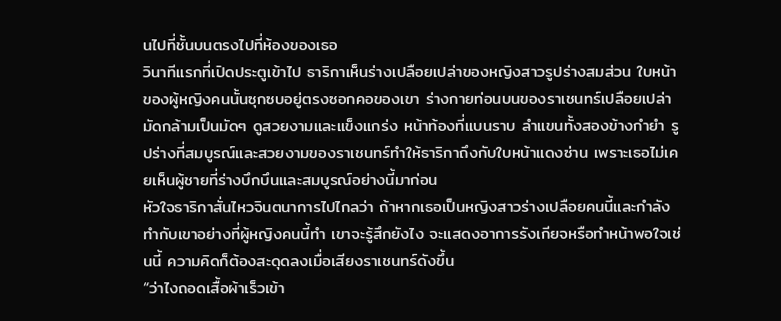นไปที่ชั้นบนตรงไปที่ห้องของเธอ
วินาทีแรกที่เปิดประตูเข้าไป ธาริกาเห็นร่างเปลือยเปล่าของหญิงสาวรูปร่างสมส่วน ใบหน้าของผู้หญิงคนนั้นซุกซบอยู่ตรงซอกคอของเขา ร่างกายท่อนบนของราเชนทร์เปลือยเปล่า มัดกล้ามเป็นมัดๆ ดูสวยงามและแข็งแกร่ง หน้าท้องที่แบนราบ ลำแขนทั้งสองข้างกำยำ รูปร่างที่สมบูรณ์และสวยงามของราเชนทร์ทำให้ธาริกาถึงกับใบหน้าแดงซ่าน เพราะเธอไม่เคยเห็นผู้ชายที่ร่างบึกบึนและสมบูรณ์อย่างนี้มาก่อน
หัวใจธาริกาสั่นไหวจินตนาการไปไกลว่า ถ้าหากเธอเป็นหญิงสาวร่างเปลือยคนนี้และกำลังทำกับเขาอย่างที่ผู้หญิงคนนี้ทำ เขาจะรู้สึกยังไง จะแสดงอาการรังเกียจหรือทำหน้าพอใจเช่นนี้ ความคิดก็ต้องสะดุดลงเมื่อเสียงราเชนทร์ดังขึ้น
“ว่าไงถอดเสื้อผ้าเร็วเข้า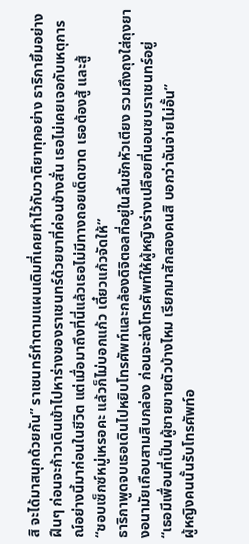สิ จะได้มาสนุกด้วยกัน” ราเชนทร์ทำตามแผนเดิมที่เคยทำไว้กับวาติยาทุกอย่าง ธาริกายิ้มอย่างฝืนๆ ก่อนจะก้าวเดินเข้าไปหาร่างของราเชนทร์ด้วยขาที่ค่อนข้างสั่น เธอไม่เคยเจอกับเหตุการณ์อย่างนี้มาก่อนในชีวิต แต่เมื่อมาถึงที่นี่แล้วเธอไม่มีทางถอยเด็ดขาด เธอต้องสู้ และสู้
“ชอบเซ็กซ์หมู่เหรอคะ แล้วก็ไม่บอกแก้ว เดี๋ยวแก้วจัดให้”
ธาริกาพูดจบเธอเดินไปหยิบโทรศัพท์และกล้องดิจิตอลที่อยู่ในลิ้นชักหัวเตียง รวมถึงถุงใส่ถุงยางอนามัยเกือบสามสิบกล่อง ก่อนจะส่งโทรศัพท์ให้ผู้หญิงร่างเปลือยที่นอนซบราเชนทร์อยู่
“เธอมีเพื่อนที่เป็นผู้ชายขายตัวบ้างไหม เรียกมาสักสองคนสิ บอกว่าฉันจ่ายไม่อั้น”
ผู้หญิงคนนั้นรับโทรศัพท์อ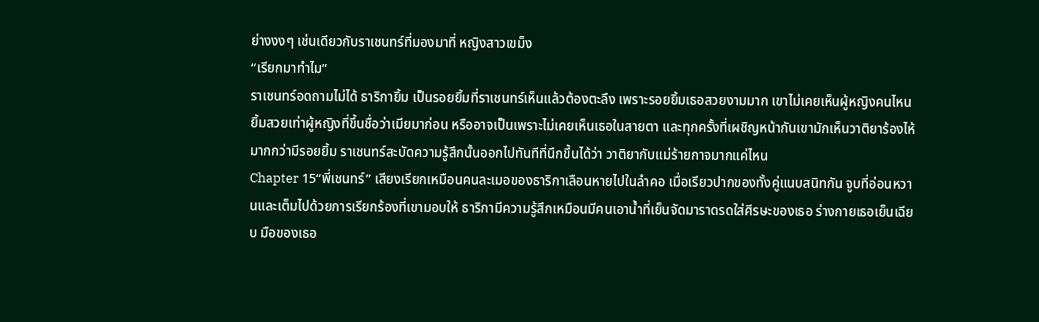ย่างงงๆ เช่นเดียวกับราเชนทร์ที่มองมาที่ หญิงสาวเขม็ง
“เรียกมาทำไม”
ราเชนทร์อดถามไม่ได้ ธาริกายิ้ม เป็นรอยยิ้มที่ราเชนทร์เห็นแล้วต้องตะลึง เพราะรอยยิ้มเธอสวยงามมาก เขาไม่เคยเห็นผู้หญิงคนไหนยิ้มสวยเท่าผู้หญิงที่ขึ้นชื่อว่าเมียมาก่อน หรืออาจเป็นเพราะไม่เคยเห็นเธอในสายตา และทุกครั้งที่เผชิญหน้ากันเขามักเห็นวาติยาร้องไห้มากกว่ามีรอยยิ้ม ราเชนทร์สะบัดความรู้สึกนั้นออกไปทันทีที่นึกขึ้นได้ว่า วาติยากับแม่ร้ายกาจมากแค่ไหน
Chapter 15“พี่เชนทร์” เสียงเรียกเหมือนคนละเมอของธาริกาเลือนหายไปในลำคอ เมื่อเรียวปากของทั้งคู่แนบสนิทกัน จูบที่อ่อนหวานและเต็มไปด้วยการเรียกร้องที่เขามอบให้ ธาริกามีความรู้สึกเหมือนมีคนเอาน้ำที่เย็นจัดมาราดรดใส่ศีรษะของเธอ ร่างกายเธอเย็นเฉียบ มือของเธอ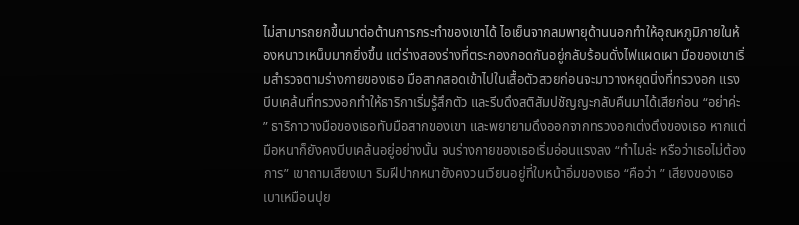ไม่สามารถยกขึ้นมาต่อต้านการกระทำของเขาได้ ไอเย็นจากลมพายุด้านนอกทำให้อุณหภูมิภายในห้องหนาวเหน็บมากยิ่งขึ้น แต่ร่างสองร่างที่ตระกองกอดกันอยู่กลับร้อนดั่งไฟแผดเผา มือของเขาเริ่มสำรวจตามร่างกายของเธอ มือสากสอดเข้าไปในเสื้อตัวสวยก่อนจะมาวางหยุดนิ่งที่ทรวงอก แรงบีบเคล้นที่ทรวงอกทำให้ธาริกาเริ่มรู้สึกตัว และรีบดึงสติสัมปชัญญะกลับคืนมาได้เสียก่อน “อย่าค่ะ ” ธาริกาวางมือของเธอทับมือสากของเขา และพยายามดึงออกจากทรวงอกเต่งตึงของเธอ หากแต่มือหนาก็ยังคงบีบเคล้นอยู่อย่างนั้น จนร่างกายของเธอเริ่มอ่อนแรงลง “ทำไมล่ะ หรือว่าเธอไม่ต้องการ” เขาถามเสียงเบา ริมฝีปากหนายังคงวนเวียนอยู่ที่ใบหน้าอิ่มของเธอ “คือว่า ” เสียงของเธอเบาเหมือนปุย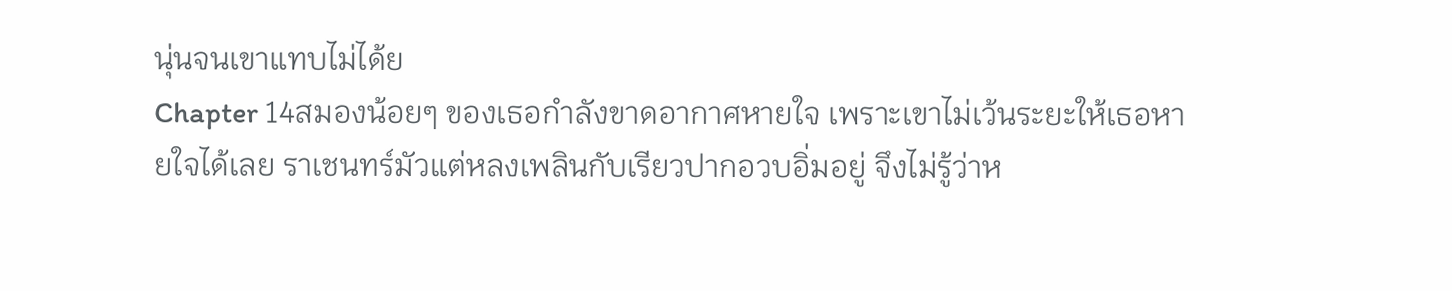นุ่นจนเขาแทบไม่ได้ย
Chapter 14สมองน้อยๆ ของเธอกำลังขาดอากาศหายใจ เพราะเขาไม่เว้นระยะให้เธอหายใจได้เลย ราเชนทร์มัวแต่หลงเพลินกับเรียวปากอวบอิ่มอยู่ จึงไม่รู้ว่าห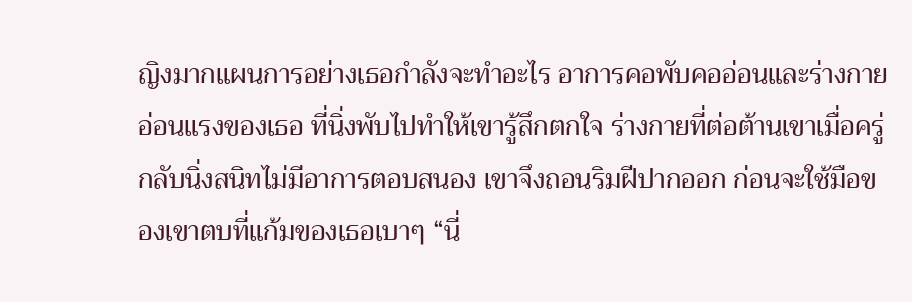ญิงมากแผนการอย่างเธอกำลังจะทำอะไร อาการคอพับคออ่อนและร่างกายอ่อนแรงของเธอ ที่นิ่งพับไปทำให้เขารู้สึกตกใจ ร่างกายที่ต่อต้านเขาเมื่อครู่กลับนิ่งสนิทไม่มีอาการตอบสนอง เขาจึงถอนริมฝีปากออก ก่อนจะใช้มือของเขาตบที่แก้มของเธอเบาๆ “นี่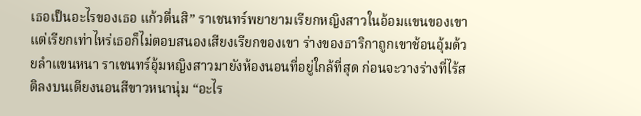เธอเป็นอะไรของเธอ แก้วตื่นสิ” ราเชนทร์พยายามเรียกหญิงสาวในอ้อมแขนของเขา แต่เรียกเท่าไหร่เธอก็ไม่ตอบสนองเสียงเรียกของเขา ร่างของธาริกาถูกเขาช้อนอุ้มด้วยลำแขนหนา ราเชนทร์อุ้มหญิงสาวมายังห้องนอนที่อยู่ใกล้ที่สุด ก่อนจะวางร่างที่ไร้สติลงบนเตียงนอนสีขาวหนานุ่ม “อะไร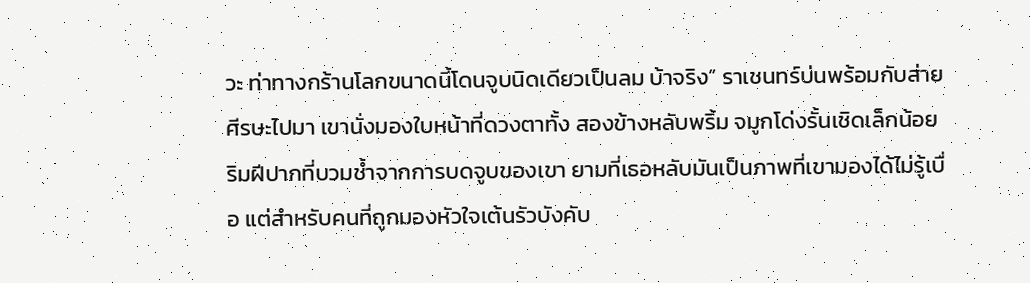วะ ท่าทางกร้านโลกขนาดนี้โดนจูบนิดเดียวเป็นลม บ้าจริง” ราเชนทร์บ่นพร้อมกับส่ายศีรษะไปมา เขานั่งมองใบหน้าที่ดวงตาทั้ง สองข้างหลับพริ้ม จมูกโด่งรั้นเชิดเล็กน้อย ริมฝีปากที่บวมช้ำจากการบดจูบของเขา ยามที่เธอหลับมันเป็นภาพที่เขามองได้ไม่รู้เบื่อ แต่สำหรับคนที่ถูกมองหัวใจเต้นรัวบังคับ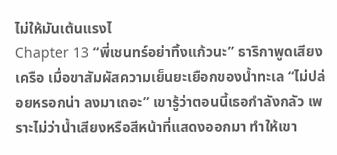ไม่ให้มันเต้นแรงไ
Chapter 13 “พี่เชนทร์อย่าทิ้งแก้วนะ” ธาริกาพูดเสียงเครือ เมื่อขาสัมผัสความเย็นยะเยือกของน้ำทะเล “ไม่ปล่อยหรอกน่า ลงมาเถอะ” เขารู้ว่าตอนนี้เธอกำลังกลัว เพราะไม่ว่าน้ำเสียงหรือสีหน้าที่แสดงออกมา ทำให้เขา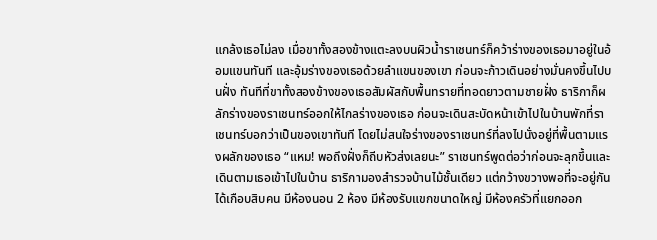แกล้งเธอไม่ลง เมื่อขาทั้งสองข้างแตะลงบนผิวน้ำราเชนทร์ก็คว้าร่างของเธอมาอยู่ในอ้อมแขนทันที และอุ้มร่างของเธอด้วยลำแขนของเขา ก่อนจะก้าวเดินอย่างมั่นคงขึ้นไปบนฝั่ง ทันทีที่ขาทั้งสองข้างของเธอสัมผัสกับพื้นทรายที่ทอดยาวตามชายฝั่ง ธาริกาก็ผลักร่างของราเชนทร์ออกให้ไกลร่างของเธอ ก่อนจะเดินสะบัดหน้าเข้าไปในบ้านพักที่ราเชนทร์บอกว่าเป็นของเขาทันที โดยไม่สนใจร่างของราเชนทร์ที่ลงไปนั่งอยู่ที่พื้นตามแรงผลักของเธอ “แหม! พอถึงฝั่งก็ถีบหัวส่งเลยนะ” ราเชนทร์พูดต่อว่าก่อนจะลุกขึ้นและเดินตามเธอเข้าไปในบ้าน ธาริกามองสำรวจบ้านไม้ชั้นเดียว แต่กว้างขวางพอที่จะอยู่กันได้เกือบสิบคน มีห้องนอน 2 ห้อง มีห้องรับแขกขนาดใหญ่ มีห้องครัวที่แยกออก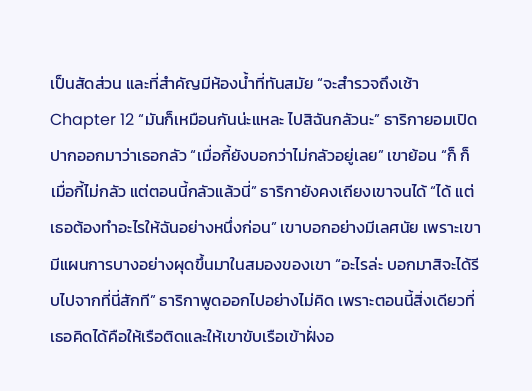เป็นสัดส่วน และที่สำคัญมีห้องน้ำที่ทันสมัย “จะสำรวจถึงเช้า
Chapter 12 “มันก็เหมือนกันน่ะแหละ ไปสิฉันกลัวนะ” ธาริกายอมเปิดปากออกมาว่าเธอกลัว “เมื่อกี้ยังบอกว่าไม่กลัวอยู่เลย” เขาย้อน “ก็ ก็เมื่อกี้ไม่กลัว แต่ตอนนี้กลัวแล้วนี่” ธาริกายังคงเถียงเขาจนได้ “ได้ แต่เธอต้องทำอะไรให้ฉันอย่างหนึ่งก่อน” เขาบอกอย่างมีเลศนัย เพราะเขามีแผนการบางอย่างผุดขึ้นมาในสมองของเขา “อะไรล่ะ บอกมาสิจะได้รีบไปจากที่นี่สักที” ธาริกาพูดออกไปอย่างไม่คิด เพราะตอนนี้สิ่งเดียวที่เธอคิดได้คือให้เรือติดและให้เขาขับเรือเข้าฝั่งอ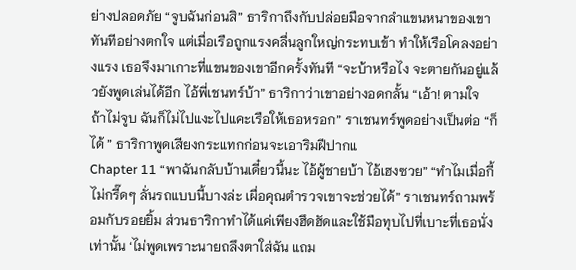ย่างปลอดภัย “จูบฉันก่อนสิ” ธาริกาถึงกับปล่อยมือจากลำแขนหนาของเขาทันทีอย่างตกใจ แต่เมื่อเรือถูกแรงคลื่นลูกใหญ่กระทบเข้า ทำให้เรือโคลงอย่างแรง เธอจึงมาเกาะที่แขนของเขาอีกครั้งทันที “จะบ้าหรือไง จะตายกันอยู่แล้วยังพูดเล่นได้อีก ไอ้พี่เชนทร์บ้า” ธาริกาว่าเขาอย่างอดกลั้น “เอ้า! ตามใจ ถ้าไม่จูบ ฉันก็ไม่ไปแงะไปแคะเรือให้เธอหรอก” ราเชนทร์พูดอย่างเป็นต่อ “ก็ได้ ” ธาริกาพูดเสียงกระแทกก่อนจะเอาริมฝีปากแ
Chapter 11 “พาฉันกลับบ้านเดี๋ยวนี้นะ ไอ้ผู้ชายบ้า ไอ้เฮงซวย” “ทำไมเมื่อกี้ไม่กรี๊ดๆ ลั่นรถแบบนี้บางล่ะ เผื่อคุณตำรวจเขาจะช่วยได้” ราเชนทร์ถามพร้อมกับรอยยิ้ม ส่วนธาริกาทำได้แค่เพียงฮึดฮัดและใช้มือทุบไปที่เบาะที่เธอนั่งเท่านั้น ‘ไม่พูดเพราะนายถลึงตาใส่ฉัน แถม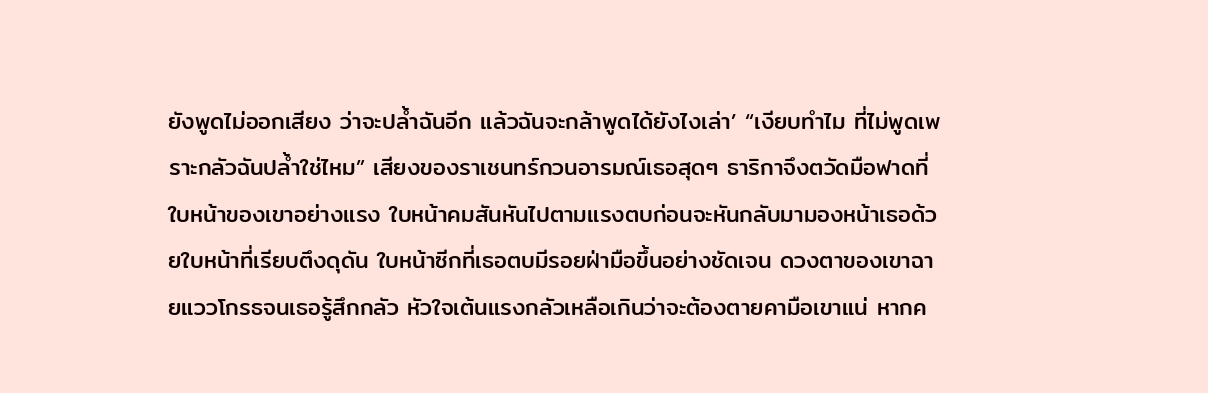ยังพูดไม่ออกเสียง ว่าจะปล้ำฉันอีก แล้วฉันจะกล้าพูดได้ยังไงเล่า’ “เงียบทำไม ที่ไม่พูดเพราะกลัวฉันปล้ำใช่ไหม” เสียงของราเชนทร์กวนอารมณ์เธอสุดๆ ธาริกาจึงตวัดมือฟาดที่ใบหน้าของเขาอย่างแรง ใบหน้าคมสันหันไปตามแรงตบก่อนจะหันกลับมามองหน้าเธอด้วยใบหน้าที่เรียบตึงดุดัน ใบหน้าซีกที่เธอตบมีรอยฝ่ามือขึ้นอย่างชัดเจน ดวงตาของเขาฉายแววโกรธจนเธอรู้สึกกลัว หัวใจเต้นแรงกลัวเหลือเกินว่าจะต้องตายคามือเขาแน่ หากค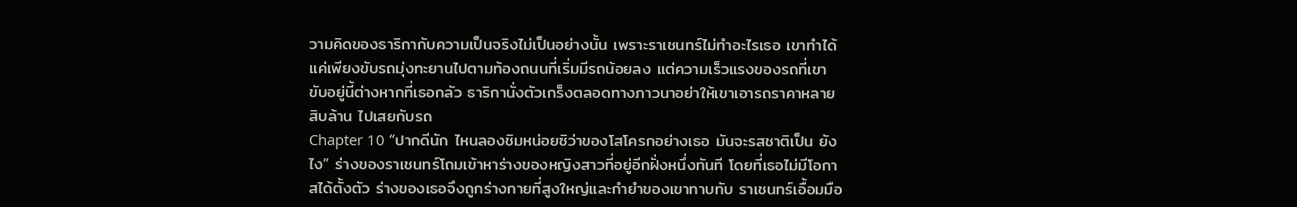วามคิดของธาริกากับความเป็นจริงไม่เป็นอย่างนั้น เพราะราเชนทร์ไม่ทำอะไรเธอ เขาทำได้แค่เพียงขับรถมุ่งทะยานไปตามท้องถนนที่เริ่มมีรถน้อยลง แต่ความเร็วแรงของรถที่เขาขับอยู่นี้ต่างหากที่เธอกลัว ธาริกานั่งตัวเกร็งตลอดทางภาวนาอย่าให้เขาเอารถราคาหลายสิบล้าน ไปเสยกับรถ
Chapter 10 “ปากดีนัก ไหนลองชิมหน่อยซิว่าของโสโครกอย่างเธอ มันจะรสชาติเป็น ยังไง” ร่างของราเชนทร์โถมเข้าหาร่างของหญิงสาวที่อยู่อีกฝั่งหนึ่งทันที โดยที่เธอไม่มีโอกาสได้ตั้งตัว ร่างของเธอจึงถูกร่างกายที่สูงใหญ่และกำยำของเขาทาบทับ ราเชนทร์เอื้อมมือ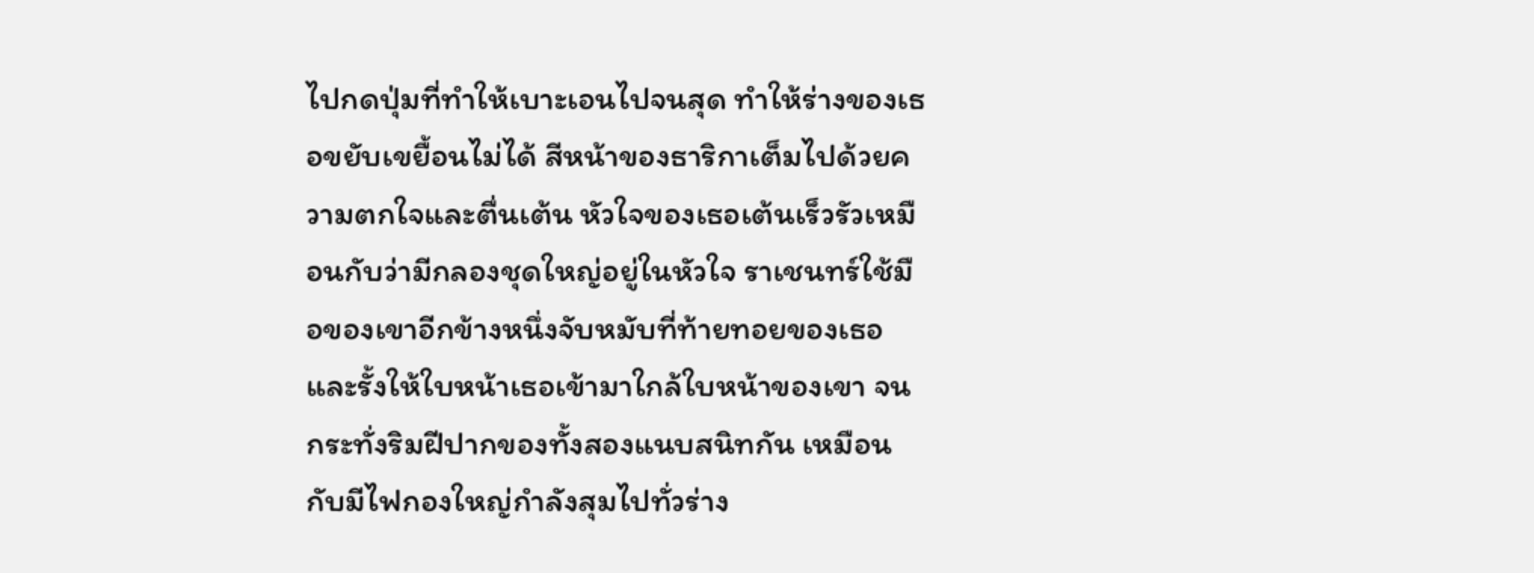ไปกดปุ่มที่ทำให้เบาะเอนไปจนสุด ทำให้ร่างของเธอขยับเขยื้อนไม่ได้ สีหน้าของธาริกาเต็มไปด้วยความตกใจและตื่นเต้น หัวใจของเธอเต้นเร็วรัวเหมือนกับว่ามีกลองชุดใหญ่อยู่ในหัวใจ ราเชนทร์ใช้มือของเขาอีกข้างหนึ่งจับหมับที่ท้ายทอยของเธอ และรั้งให้ใบหน้าเธอเข้ามาใกล้ใบหน้าของเขา จนกระทั่งริมฝีปากของทั้งสองแนบสนิทกัน เหมือนกับมีไฟกองใหญ่กำลังสุมไปทั่วร่าง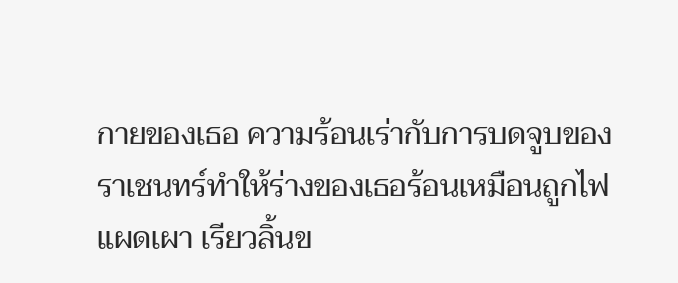กายของเธอ ความร้อนเร่ากับการบดจูบของราเชนทร์ทำให้ร่างของเธอร้อนเหมือนถูกไฟแผดเผา เรียวลิ้นข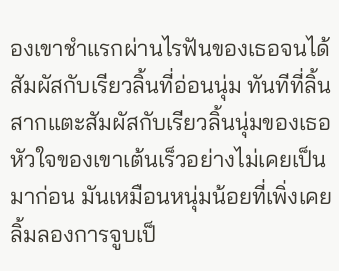องเขาชำแรกผ่านไรฟันของเธอจนได้สัมผัสกับเรียวลิ้นที่อ่อนนุ่ม ทันทีที่ลิ้นสากแตะสัมผัสกับเรียวลิ้นนุ่มของเธอ หัวใจของเขาเต้นเร็วอย่างไม่เคยเป็นมาก่อน มันเหมือนหนุ่มน้อยที่เพิ่งเคยลิ้มลองการจูบเป็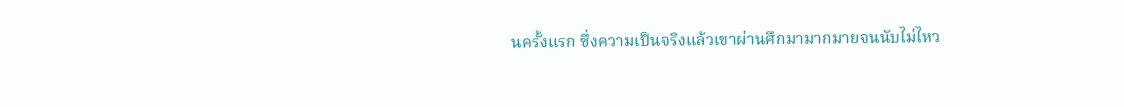นครั้งแรก ซึ่งความเป็นจริงแล้วเขาผ่านศึกมามากมายจนนับไม่ไหว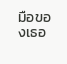มือของเธอ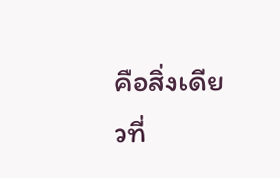คือสิ่งเดียวที่